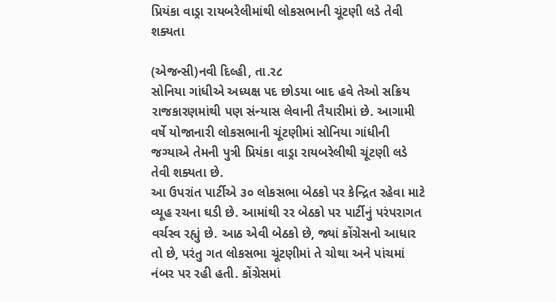પ્રિયંકા વાડ્રા રાયબરેલીમાંથી લોકસભાની ચૂંટણી લડે તેવી શક્યતા

(એજન્સી)નવી દિલ્હી, તા.ર૮
સોનિયા ગાંધીએ અધ્યક્ષ પદ છોડયા બાદ હવે તેઓ સક્રિય રાજકારણમાંથી પણ સંન્યાસ લેવાની તૈયારીમાં છે. આગામી વર્ષે યોજાનારી લોકસભાની ચૂંટણીમાં સોનિયા ગાંધીની જગ્યાએ તેમની પુત્રી પ્રિયંકા વાડ્રા રાયબરેલીથી ચૂંટણી લડે તેવી શક્યતા છે.
આ ઉપરાંત પાર્ટીએ ૩૦ લોકસભા બેઠકો પર કેન્દ્રિત રહેવા માટે વ્યૂહ રચના ઘડી છે. આમાંથી રર બેઠકો પર પાર્ટીનું પરંપરાગત વર્ચસ્વ રહ્યું છે. આઠ એવી બેઠકો છે, જ્યાં કોંગ્રેસનો આધાર તો છે, પરંતુ ગત લોકસભા ચૂંટણીમાં તે ચોથા અને પાંચમાં નંબર પર રહી હતી. કોંગ્રેસમાં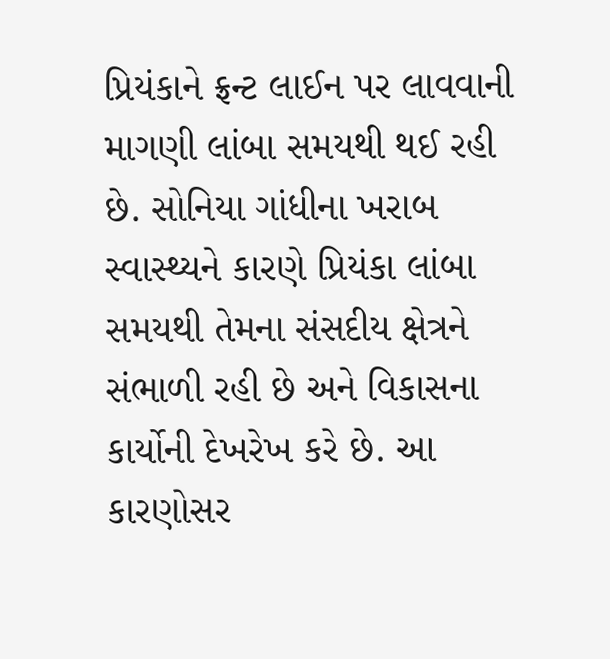પ્રિયંકાને ફ્રન્ટ લાઈન પર લાવવાની માગણી લાંબા સમયથી થઈ રહી છે. સોનિયા ગાંધીના ખરાબ સ્વાસ્થ્યને કારણે પ્રિયંકા લાંબા સમયથી તેમના સંસદીય ક્ષેત્રને સંભાળી રહી છે અને વિકાસના કાર્યોની દેખરેખ કરે છે. આ કારણોસર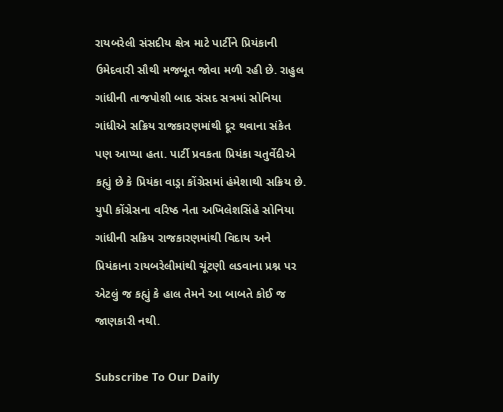રાયબરેલી સંસદીય ક્ષેત્ર માટે પાર્ટીને પ્રિયંકાની ઉમેદવારી સૌથી મજબૂત જોવા મળી રહી છે. રાહુલ ગાંધીની તાજપોશી બાદ સંસદ સત્રમાં સોનિયા ગાંધીએ સક્રિય રાજકારણમાંથી દૂર થવાના સંકેત પણ આપ્યા હતા. પાર્ટી પ્રવકતા પ્રિયંકા ચતુર્વેદીએ કહ્યું છે કે પ્રિયંકા વાડ્રા કોંગ્રેસમાં હંમેશાથી સક્રિય છે. યુપી કોંગ્રેસના વરિષ્ઠ નેતા અખિલેશસિંહે સોનિયા ગાંધીની સક્રિય રાજકારણમાંથી વિદાય અને પ્રિયંકાના રાયબરેલીમાંથી ચૂંટણી લડવાના પ્રશ્ન પર એટલું જ કહ્યું કે હાલ તેમને આ બાબતે કોઈ જ જાણકારી નથી.

Subscribe To Our Daily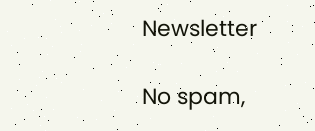Newsletter

No spam,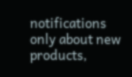notifications only about new products,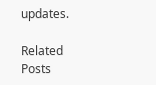updates.

Related Posts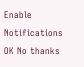Enable Notifications OK No thanks